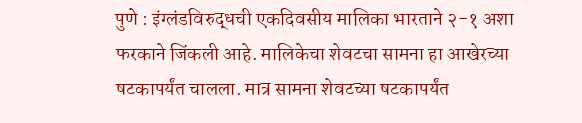पुणे : इंग्लंडविरुद्धची एकदिवसीय मालिका भारताने २-१ अशा फरकाने जिंकली आहे. मालिकेचा शेवटचा सामना हा आखेरच्या षटकापर्यंत चालला. मात्र सामना शेवटच्या षटकापर्यंत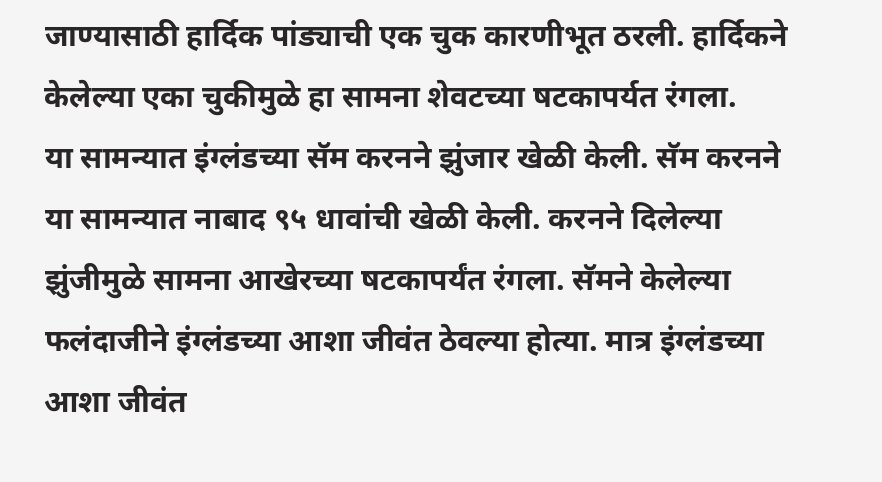जाण्यासाठी हार्दिक पांड्याची एक चुक कारणीभूत ठरली. हार्दिकने केलेल्या एका चुकीमुळे हा सामना शेवटच्या षटकापर्यत रंगला.
या सामन्यात इंग्लंडच्या सॅम करनने झुंजार खेळी केली. सॅम करनने या सामन्यात नाबाद ९५ धावांची खेळी केली. करनने दिलेल्या झुंजीमुळे सामना आखेरच्या षटकापर्यंत रंगला. सॅमने केलेल्या फलंदाजीने इंग्लंडच्या आशा जीवंत ठेवल्या होत्या. मात्र इंग्लंडच्या आशा जीवंत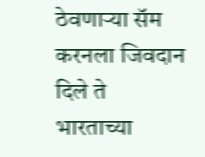ठेवणाऱ्या सॅम करनला जिवदान दिले ते भारताच्या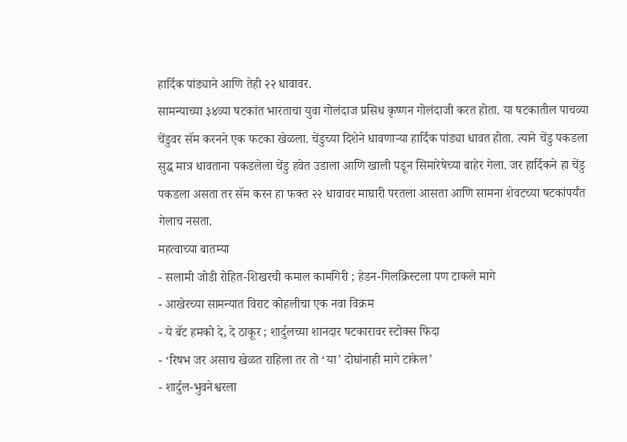हार्दिक पांड्याने आणि तेही २२ धावावर.
सामन्याच्या ३४व्या षटकांत भारताचा युवा गोलंदाज प्रसिध कृष्णन गोलंदाजी करत होता. या षटकातील पाचव्या चेंडुवर सॅम करनने एक फटका खेळला. चेंडुच्या दिशेने धावणाऱ्या हार्दिक पांड्या धावत होता. त्याने चेंडु पकडला सुद्ध मात्र धावताना पकडलेला चेंडु हवेत उडाला आणि खाली पडून सिमारेषेच्या बाहेर गेला. जर हार्दिकने हा चेंडु पकडला असता तर सॅम करन हा फक्त २२ धावावर माघारी परतला आसता आणि सामना शेवटच्या षटकांपर्यंत गेलाच नसता.
महत्वाच्या बातम्या
- सलामी जोडी रोहित-शिखरची कमाल कामगिरी ; हेडन-गिलक्रिस्टला पण टाकले मागे
- आखेरच्या सामन्यात विराट कोहलीचा एक नवा विक्रम
- ये बॅट हमको दे, दे ठाकूर ; शार्दुलच्या शानदार षटकारावर स्टोक्स फिदा
- ‘रिषभ जर असाच खेळत राहिला तर तो ‘या’ दोघांनाही मागे टाकेल’
- शार्दुल-भुवनेश्वरला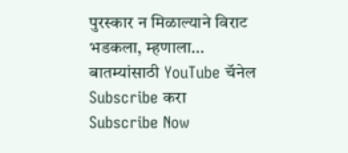पुरस्कार न मिळाल्याने विराट भडकला, म्हणाला…
बातम्यांसाठी YouTube चॅनेल Subscribe करा
Subscribe Now